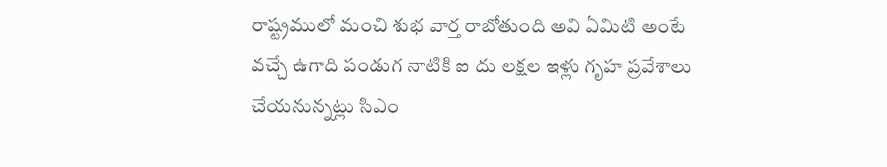రాష్ట్రములో మంచి శుభ వార్త రాబోతుంది అవి ఏమిటి అంటే వచ్చే ఉగాది పండుగ నాటికి ఐ దు లక్షల ఇళ్లు గృహ ప్రవేశాలు చేయనున్నట్లు సిఎం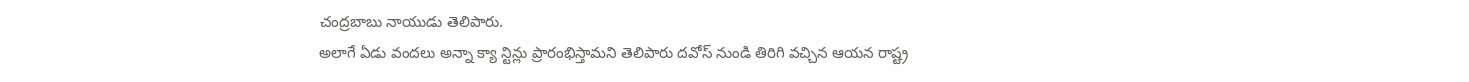చంద్రబాబు నాయుడు తెలిపారు.
అలాగే ఏడు వందలు అన్నా క్యా న్టిన్లు ప్రారంభిస్తామని తెలిపారు దవోస్ నుండి తిరిగి వచ్చిన ఆయన రాష్ట్ర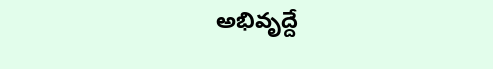అభివృద్దే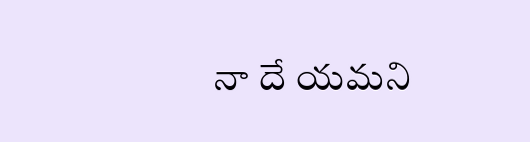నా దే యమని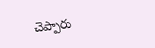చెప్పారు